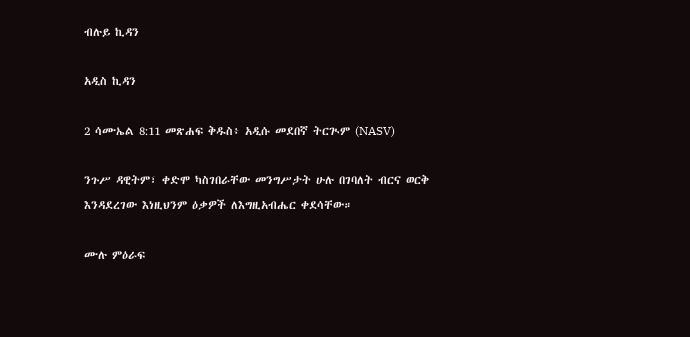ብሉይ ኪዳን

አዲስ ኪዳን

2 ሳሙኤል 8:11 መጽሐፍ ቅዱስ፥ አዲሱ መደበኛ ትርጒም (NASV)

ንጉሥ ዳዊትም፣ ቀድሞ ካስገበራቸው መንግሥታት ሁሉ በገባለት ብርና ወርቅ እንዳደረገው እነዚህንም ዕቃዎች ለእግዚአብሔር ቀደሳቸው።

ሙሉ ምዕራፍ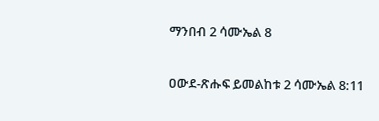ማንበብ 2 ሳሙኤል 8

ዐውደ-ጽሑፍ ይመልከቱ 2 ሳሙኤል 8:11